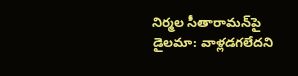నిర్మల సీతారామన్‌పై డైలమా: వాళ్లడగలేదని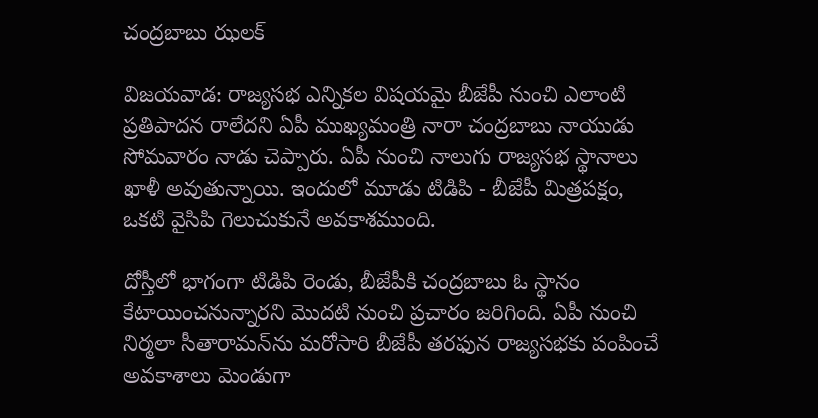చంద్రబాబు ఝలక్

విజయవాడ: రాజ్యసభ ఎన్నికల విషయమై బీజేపీ నుంచి ఎలాంటి ప్రతిపాదన రాలేదని ఏపీ ముఖ్యమంత్రి నారా చంద్రబాబు నాయుడు సోమవారం నాడు చెప్పారు. ఏపీ నుంచి నాలుగు రాజ్యసభ స్థానాలు ఖాళీ అవుతున్నాయి. ఇందులో మూడు టిడిపి - బీజేపీ మిత్రపక్షం, ఒకటి వైసిపి గెలుచుకునే అవకాశముంది.

దోస్తీలో భాగంగా టిడిపి రెండు, బీజేపీకి చంద్రబాబు ఓ స్థానం కేటాయించనున్నారని మొదటి నుంచి ప్రచారం జరిగింది. ఏపీ నుంచి నిర్మలా సీతారామన్‌ను మరోసారి బీజేపీ తరఫున రాజ్యసభకు పంపించే అవకాశాలు మెండుగా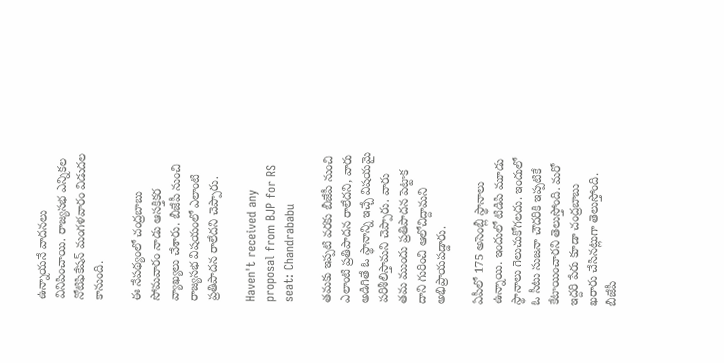ఉన్నాయనే వాదనలు వినిపించాయి. రాజ్యసభ ఎన్నికల నోటిఫికేషన్ మంగళవారం విడుదల కానుంది.

ఈ నేపథ్యంలో చంద్రబాబు సోమవారం నాడు ఆసక్తికర వ్యాఖ్యలు చేశారు. బీజేపీ నుంచి రాజ్యసభ విషయంలో ఎలాంటి ప్రతిపాదన రాలేదని చెప్పారు.

Haven't received any proposal from BJP for RS seat: Chandrababu

తమకు ఇప్పటి వరకు బీజేపీ నుంచి ఎలాంటి ప్రతిపాదన రాలేదని, వారు అడిగితే ఓ స్థానాన్ని ఇచ్చే విషయమై పరిశీలిస్తామని చెప్పారు. వారు తమ ముందు ప్రతిపాదన పెట్టాక దాని గురించి ఆలోచిద్దామని అభిప్రాయపడ్డారు.

ఏపీలో 175 అసెంబ్లీ స్థానాలు ఉన్నాయి. ఇందులో టిడిపి మూడు స్థానాలు గెలుచుకోగలదు. ఇందులో ఓ సీటు సుజనా చౌదరికి ఇప్పటికే కేటాయించారని తెలుస్తోంది. మరో ఇద్దరి పేరు కూడా చంద్రబాబు ఖరారు చేసినట్లుగా తెలుస్తోంది. బీజేపీ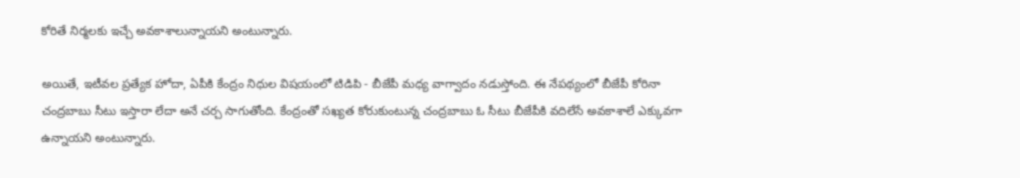కోరితే నిర్మలకు ఇచ్చే అవకాశాలున్నాయని అంటున్నారు.

అయితే, ఇటీవల ప్రత్యేక హోదా, ఏపీకి కేంద్రం నిధుల విషయంలో టిడిపి - బీజేపీ మధ్య వాగ్వాదం నడుస్తోంది. ఈ నేపథ్యంలో బీజేపీ కోరినా చంద్రబాబు సీటు ఇస్తారా లేదా అనే చర్చ సాగుతోంది. కేంద్రంతో సఖ్యత కోరుకుంటున్న చంద్రబాబు ఓ సీటు బీజేపీకి వదిలేసే అవకాశాలే ఎక్కువగా ఉన్నాయని అంటున్నారు.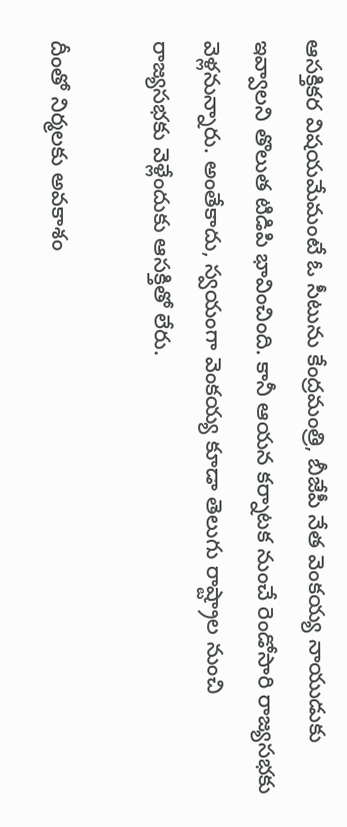ఆసక్తికర విషయమేమంటే ఓ సీటును కేంద్రమంత్రి, బీజేపీ నేత వెంకయ్య నాయుడుకు ఇవ్వాలని తొలుత టిడిపి భావించింది. కానీ ఆయన కర్నాటక నుంచే రెండోసారి రాజ్యసభకు వెళ్లనున్నారు. అంతేకాదు, స్వయంగా వెంకయ్య కూడా తెలుగు రాష్ట్రాల నుంచి రాజ్యసభకు వెళ్లేందుకు ఆసక్తితో లేరు.

దీంతో నిర్మలకు అవకాశం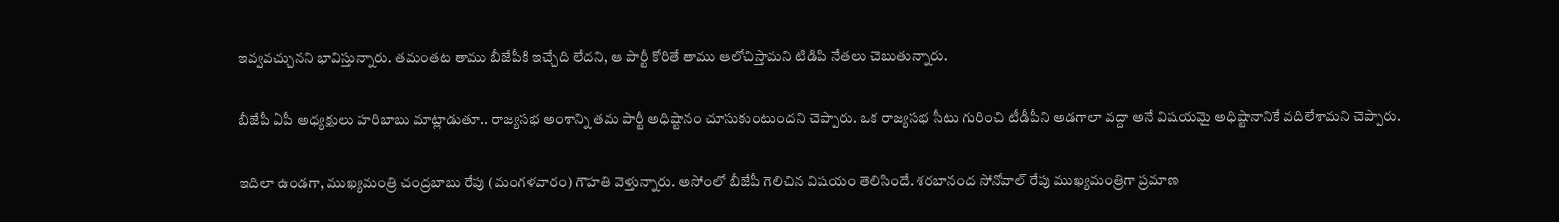ఇవ్వవచ్చునని భావిస్తున్నారు. తమంతట తాము బీజేపీకి ఇచ్చేది లేదని, ఆ పార్టీ కోరితే తాము ఆలోచిస్తామని టిడిపి నేతలు చెబుతున్నారు.

బీజేపీ ఏపీ అధ్యక్షులు హరిబాబు మాట్లాడుతూ.. రాజ్యసభ అంశాన్ని తమ పార్టీ అధిష్టానం చూసుకుంటుందని చెప్పారు. ఒక రాజ్యసభ సీటు గురించి టీడీపీని అడగాలా వద్దా అనే విషయమై అధిష్టానానికే వదిలేశామని చెప్పారు.

ఇదిలా ఉండగా, ముఖ్యమంత్రి చంద్రబాబు రేపు (మంగళవారం) గౌహతి వెళ్తున్నారు. అసోంలో బీజేపీ గెలిచిన విషయం తెలిసిందే. శరబానంద సోనోవాల్ రేపు ముఖ్యమంత్రిగా ప్రమాణ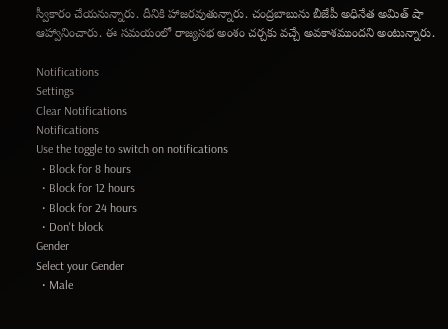స్వీకారం చేయనున్నారు. దీనికి హాజరవుతున్నారు. చంద్రబాబును బీజేపీ అధినేత అమిత్ షా ఆహ్వానించారు. ఈ సమయంలో రాజ్యసభ అంశం చర్చకు వచ్చే అవకాశముందని అంటున్నారు.

Notifications
Settings
Clear Notifications
Notifications
Use the toggle to switch on notifications
  • Block for 8 hours
  • Block for 12 hours
  • Block for 24 hours
  • Don't block
Gender
Select your Gender
  • Male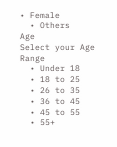• Female
  • Others
Age
Select your Age Range
  • Under 18
  • 18 to 25
  • 26 to 35
  • 36 to 45
  • 45 to 55
  • 55+